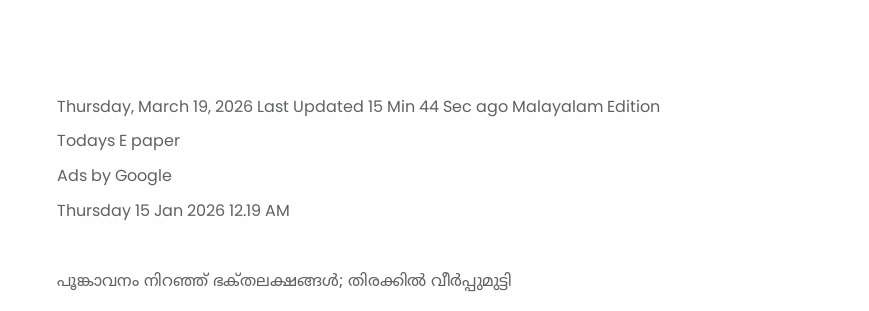Thursday, March 19, 2026 Last Updated 15 Min 44 Sec ago Malayalam Edition
Todays E paper
Ads by Google
Thursday 15 Jan 2026 12.19 AM

പൂങ്കാവനം നിറഞ്ഞ്‌ ഭക്‌തലക്ഷങ്ങള്‍; തിരക്കില്‍ വീര്‍പ്പുമുട്ടി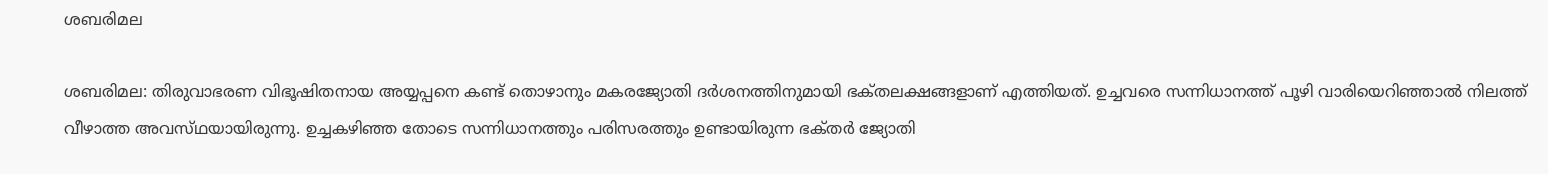ശബരിമല

ശബരിമല: തിരുവാഭരണ വിഭൂഷിതനായ അയ്യപ്പനെ കണ്ട്‌ തൊഴാനും മകരജ്യോതി ദര്‍ശനത്തിനുമായി ഭക്‌തലക്ഷങ്ങളാണ്‌ എത്തിയത്‌. ഉച്ചവരെ സന്നിധാനത്ത്‌ പൂഴി വാരിയെറിഞ്ഞാല്‍ നിലത്ത്‌ വീഴാത്ത അവസ്‌ഥയായിരുന്നു. ഉച്ചകഴിഞ്ഞ തോടെ സന്നിധാനത്തും പരിസരത്തും ഉണ്ടായിരുന്ന ഭക്‌തര്‍ ജ്യോതി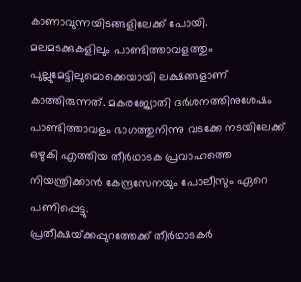കാണാവുന്നയിടങ്ങളിലേക്ക്‌ പോയി.
മലമടക്കുകളിലും പാണ്ടിത്താവളത്തും പുല്ലുമേട്ടിലുമൊക്കെയായി ലക്ഷങ്ങളാണ്‌ കാത്തിരുന്നത്‌. മകരജ്യോതി ദര്‍ശനത്തിനുശേഷം പാണ്ടിത്താവളം ഭാഗത്തുനിന്നു വടക്കേ നടയിലേക്ക്‌ ഒഴുകി എത്തിയ തീര്‍ഥാടക പ്രവാഹത്തെ നിയന്ത്രിക്കാന്‍ കേന്ദ്രസേനയും പോലീസും ഏറെ പണിപ്പെട്ടു.
പ്രതീക്ഷയ്‌ക്കപ്പുറത്തേക്ക്‌ തീര്‍ഥാടകര്‍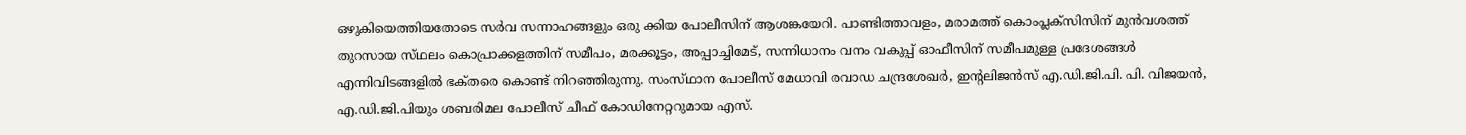ഒഴുകിയെത്തിയതോടെ സര്‍വ സന്നാഹങ്ങളും ഒരു ക്കിയ പോലീസിന്‌ ആശങ്കയേറി. പാണ്ടിത്താവളം, മരാമത്ത്‌ കൊംപ്ലക്‌സിസിന്‌ മുന്‍വശത്ത്‌ തുറസായ സ്‌ഥലം കൊപ്രാക്കളത്തിന്‌ സമീപം, മരക്കൂട്ടം, അപ്പാച്ചിമേട്‌, സന്നിധാനം വനം വകുപ്പ്‌ ഓഫീസിന്‌ സമീപമുള്ള പ്രദേശങ്ങള്‍ എന്നിവിടങ്ങളില്‍ ഭക്‌തരെ കൊണ്ട്‌ നിറഞ്ഞിരുന്നു. സംസ്‌ഥാന പോലീസ്‌ മേധാവി രവാഡ ചന്ദ്രശേഖര്‍, ഇന്റലിജന്‍സ്‌ എ.ഡി.ജി.പി. പി. വിജയന്‍, എ.ഡി.ജി.പിയും ശബരിമല പോലീസ്‌ ചീഫ്‌ കോഡിനേറ്ററുമായ എസ്‌.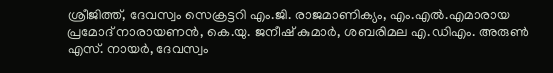ശ്രീജിത്ത്‌, ദേവസ്വം സെക്രട്ടറി എം.ജി. രാജമാണിക്യം, എം.എല്‍.എമാരായ പ്രമോദ്‌ നാരായണന്‍, കെ.യു. ജനീഷ്‌ കുമാര്‍, ശബരിമല എ.ഡിഎം. അരുണ്‍ എസ്‌. നായര്‍, ദേവസ്വം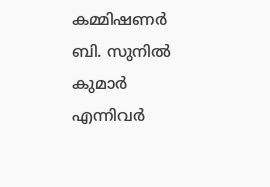കമ്മിഷണര്‍ ബി. സുനില്‍ കുമാര്‍ എന്നിവര്‍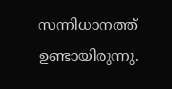സന്നിധാനത്ത്‌ ഉണ്ടായിരുന്നു.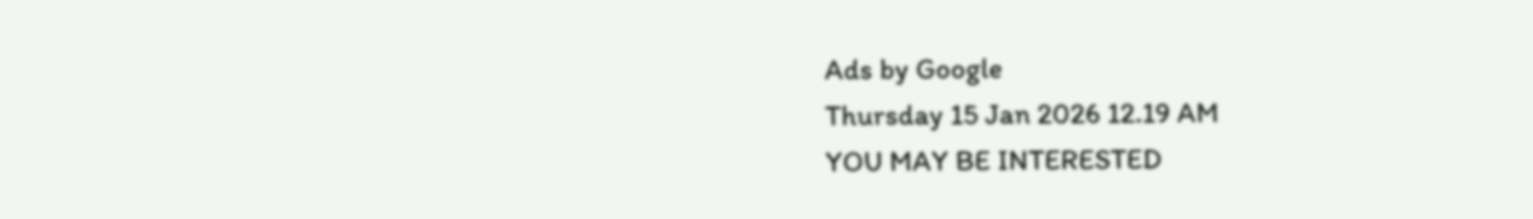Ads by Google
Thursday 15 Jan 2026 12.19 AM
YOU MAY BE INTERESTED